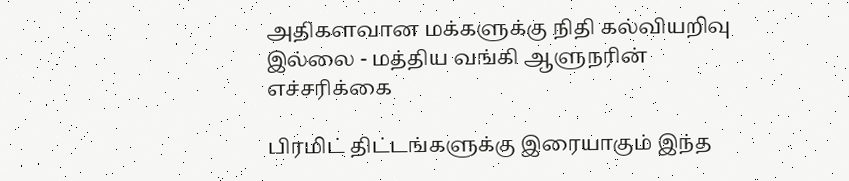அதிகளவான மக்களுக்கு நிதி கல்வியறிவு இல்லை - மத்திய வங்கி ஆளுநரின் எச்சரிக்கை

பிரமிட் திட்டங்களுக்கு இரையாகும் இந்த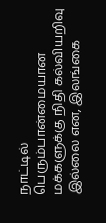நாட்டில் பெரும்பான்மையான மக்களுக்கு நிதி கல்வியறிவு இல்லை என, இலங்கை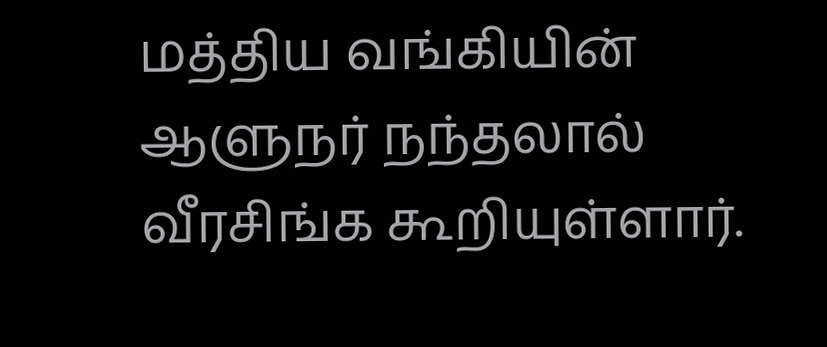மத்திய வங்கியின் ஆளுநர் நந்தலால் வீரசிங்க கூறியுள்ளார்.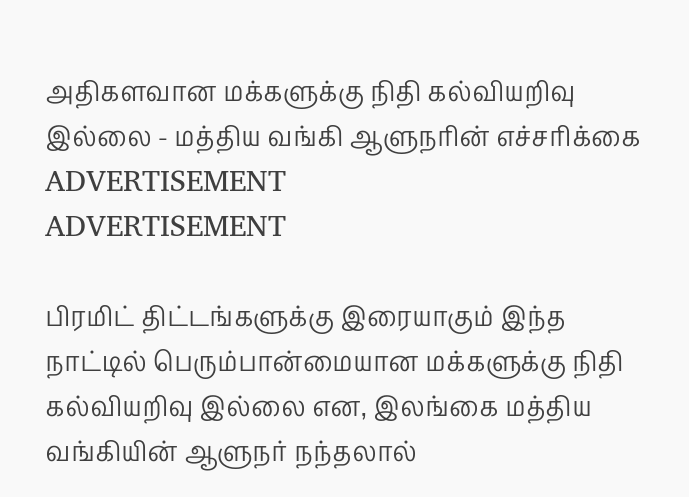அதிகளவான மக்களுக்கு நிதி கல்வியறிவு இல்லை - மத்திய வங்கி ஆளுநரின் எச்சரிக்கை
ADVERTISEMENT
ADVERTISEMENT

பிரமிட் திட்டங்களுக்கு இரையாகும் இந்த நாட்டில் பெரும்பான்மையான மக்களுக்கு நிதி கல்வியறிவு இல்லை என, இலங்கை மத்திய வங்கியின் ஆளுநர் நந்தலால்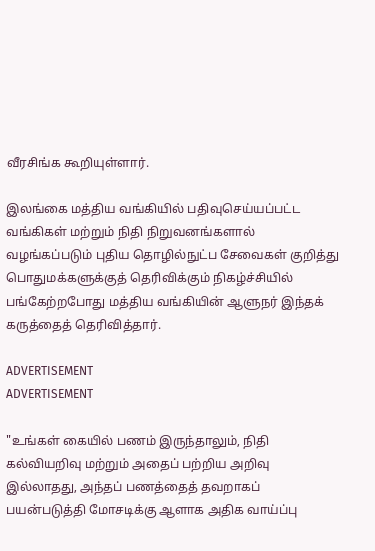வீரசிங்க கூறியுள்ளார்.

இலங்கை மத்திய வங்கியில் பதிவுசெய்யப்பட்ட வங்கிகள் மற்றும் நிதி நிறுவனங்களால் வழங்கப்படும் புதிய தொழில்நுட்ப சேவைகள் குறித்து பொதுமக்களுக்குத் தெரிவிக்கும் நிகழ்ச்சியில் பங்கேற்றபோது மத்திய வங்கியின் ஆளுநர் இந்தக் கருத்தைத் தெரிவித்தார்.

ADVERTISEMENT
ADVERTISEMENT

"உங்கள் கையில் பணம் இருந்தாலும், நிதி கல்வியறிவு மற்றும் அதைப் பற்றிய அறிவு இல்லாதது, அந்தப் பணத்தைத் தவறாகப் பயன்படுத்தி மோசடிக்கு ஆளாக அதிக வாய்ப்பு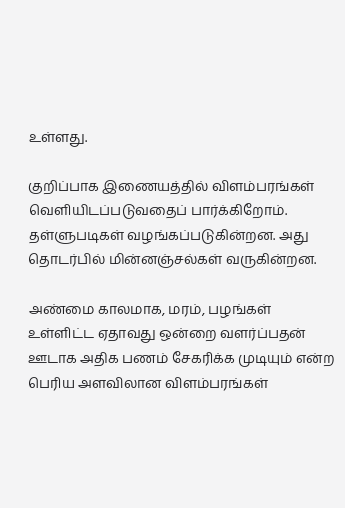உள்ளது.

குறிப்பாக இணையத்தில் விளம்பரங்கள் வெளியிடப்படுவதைப் பார்க்கிறோம். தள்ளுபடிகள் வழங்கப்படுகின்றன. அது தொடர்பில் மின்னஞ்சல்கள் வருகின்றன.

அண்மை காலமாக, மரம், பழங்கள் உள்ளிட்ட ஏதாவது ஒன்றை வளர்ப்பதன் ஊடாக அதிக பணம் சேகரிக்க முடியும் என்ற பெரிய அளவிலான விளம்பரங்கள்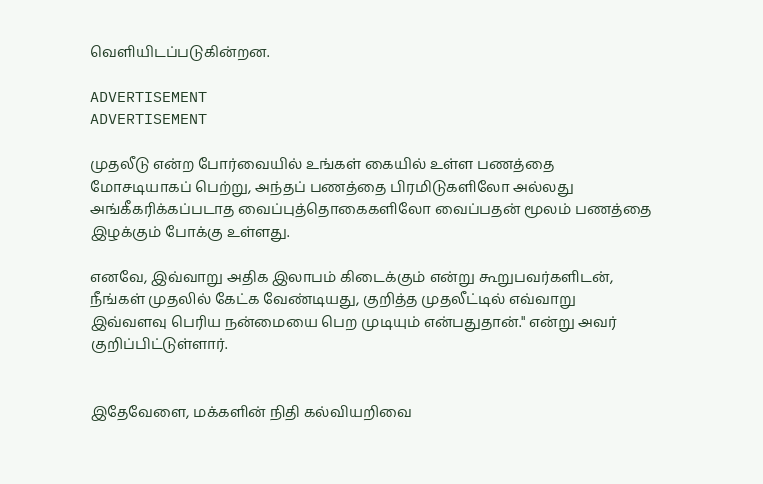வெளியிடப்படுகின்றன.

ADVERTISEMENT
ADVERTISEMENT

முதலீடு என்ற போர்வையில் உங்கள் கையில் உள்ள பணத்தை மோசடியாகப் பெற்று, அந்தப் பணத்தை பிரமிடுகளிலோ அல்லது அங்கீகரிக்கப்படாத வைப்புத்தொகைகளிலோ வைப்பதன் மூலம் பணத்தை இழக்கும் போக்கு உள்ளது.

எனவே, இவ்வாறு அதிக இலாபம் கிடைக்கும் என்று கூறுபவர்களிடன்,  நீங்கள் முதலில் கேட்க வேண்டியது, குறித்த முதலீட்டில் எவ்வாறு இவ்வளவு பெரிய நன்மையை பெற முடியும் என்பதுதான்." என்று அவர் குறிப்பிட்டுள்ளார்.


இதேவேளை, மக்களின் நிதி கல்வியறிவை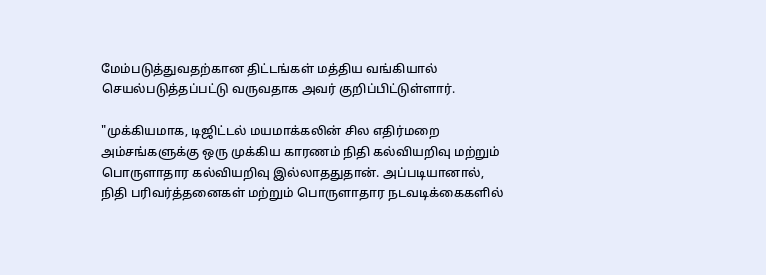மேம்படுத்துவதற்கான திட்டங்கள் மத்திய வங்கியால் செயல்படுத்தப்பட்டு வருவதாக அவர் குறிப்பிட்டுள்ளார்.

"முக்கியமாக, டிஜிட்டல் மயமாக்கலின் சில எதிர்மறை அம்சங்களுக்கு ஒரு முக்கிய காரணம் நிதி கல்வியறிவு மற்றும் பொருளாதார கல்வியறிவு இல்லாததுதான். அப்படியானால், நிதி பரிவர்த்தனைகள் மற்றும் பொருளாதார நடவடிக்கைகளில்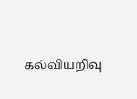கல்வியறிவு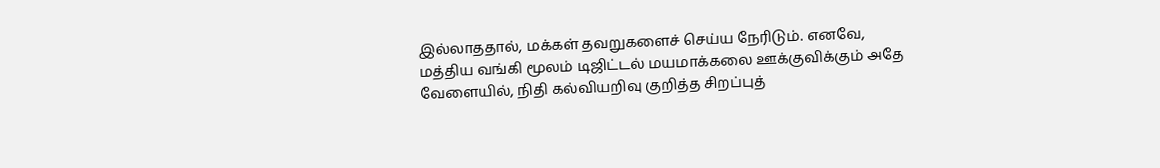இல்லாததால், மக்கள் தவறுகளைச் செய்ய நேரிடும். எனவே, மத்திய வங்கி மூலம் டிஜிட்டல் மயமாக்கலை ஊக்குவிக்கும் அதே வேளையில், நிதி கல்வியறிவு குறித்த சிறப்புத்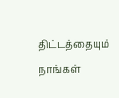திட்டத்தையும் நாங்கள்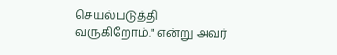செயல்படுத்தி வருகிறோம்." என்று அவர்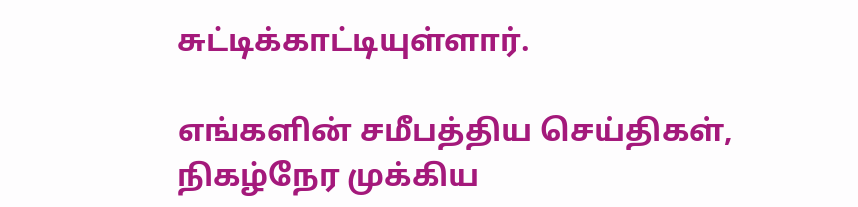சுட்டிக்காட்டியுள்ளார்.

எங்களின் சமீபத்திய செய்திகள், நிகழ்நேர முக்கிய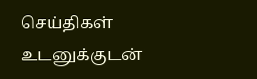செய்திகள் உடனுக்குடன்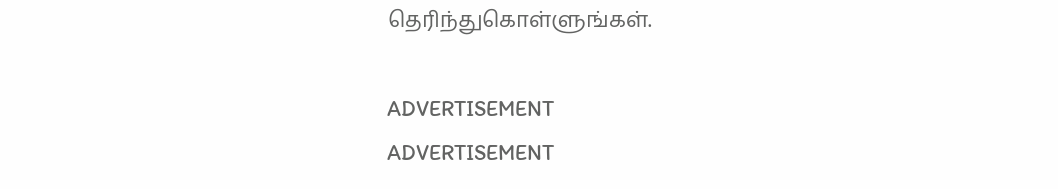தெரிந்துகொள்ளுங்கள்.

ADVERTISEMENT
ADVERTISEMENT